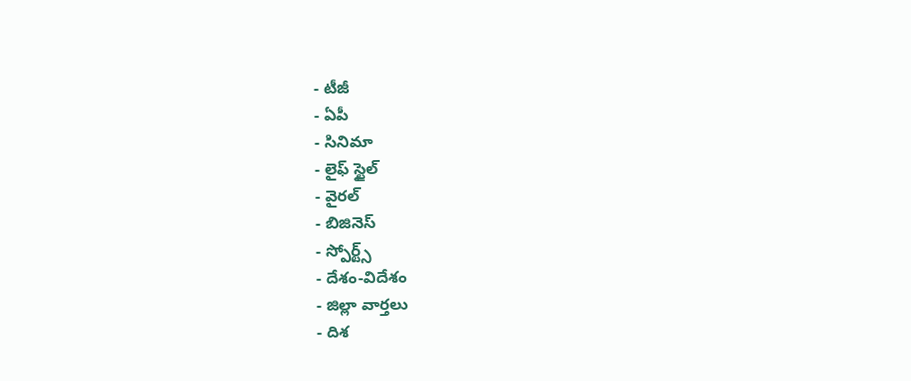- టీజీ
- ఏపీ
- సినిమా
- లైఫ్ స్టైల్
- వైరల్
- బిజినెస్
- స్పోర్ట్స్
- దేశం-విదేశం
- జిల్లా వార్తలు
- దిశ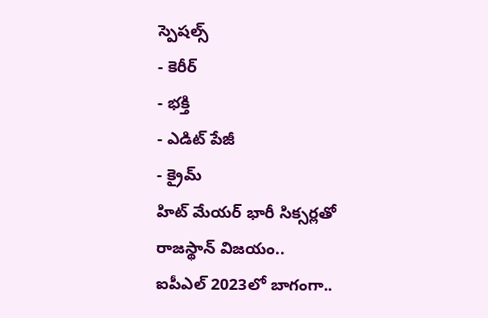స్పెషల్స్
- కెరీర్
- భక్తి
- ఎడిట్ పేజీ
- క్రైమ్
హిట్ మేయర్ భారీ సిక్సర్లతో రాజస్థాన్ విజయం..
ఐపీఎల్ 2023లో బాగంగా..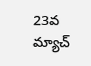23వ మ్యాచ్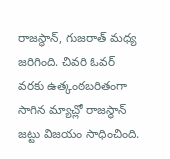రాజస్థాన్, గుజరాత్ మధ్య జరిగింది. చివరి ఓవర్ వరకు ఉత్కంఠబరితంగా సాగిన మ్యాచ్లో రాజస్థాన్ జట్టు విజయం సాధించింది.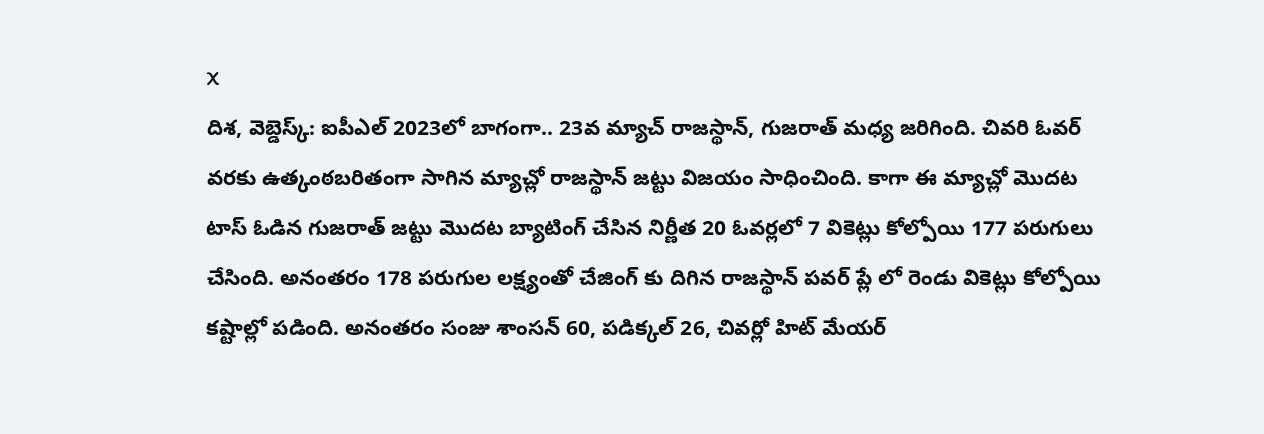X
దిశ, వెబ్డెస్క్: ఐపీఎల్ 2023లో బాగంగా.. 23వ మ్యాచ్ రాజస్థాన్, గుజరాత్ మధ్య జరిగింది. చివరి ఓవర్ వరకు ఉత్కంఠబరితంగా సాగిన మ్యాచ్లో రాజస్థాన్ జట్టు విజయం సాధించింది. కాగా ఈ మ్యాచ్లో మొదట టాస్ ఓడిన గుజరాత్ జట్టు మొదట బ్యాటింగ్ చేసిన నిర్ణీత 20 ఓవర్లలో 7 వికెట్లు కోల్పోయి 177 పరుగులు చేసింది. అనంతరం 178 పరుగుల లక్ష్యంతో చేజింగ్ కు దిగిన రాజస్థాన్ పవర్ ప్లే లో రెండు వికెట్లు కోల్పోయి కష్టాల్లో పడింది. అనంతరం సంజు శాంసన్ 60, పడిక్కల్ 26, చివర్లో హిట్ మేయర్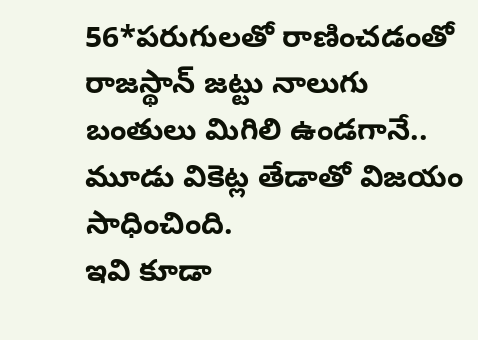56*పరుగులతో రాణించడంతో రాజస్థాన్ జట్టు నాలుగు బంతులు మిగిలి ఉండగానే.. మూడు వికెట్ల తేడాతో విజయం సాధించింది.
ఇవి కూడా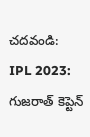చదవండి:
IPL 2023: గుజరాత్ కెప్టెన్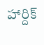హార్దిక్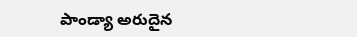పాండ్యా అరుదైన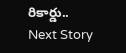రికార్డు..
Next Story